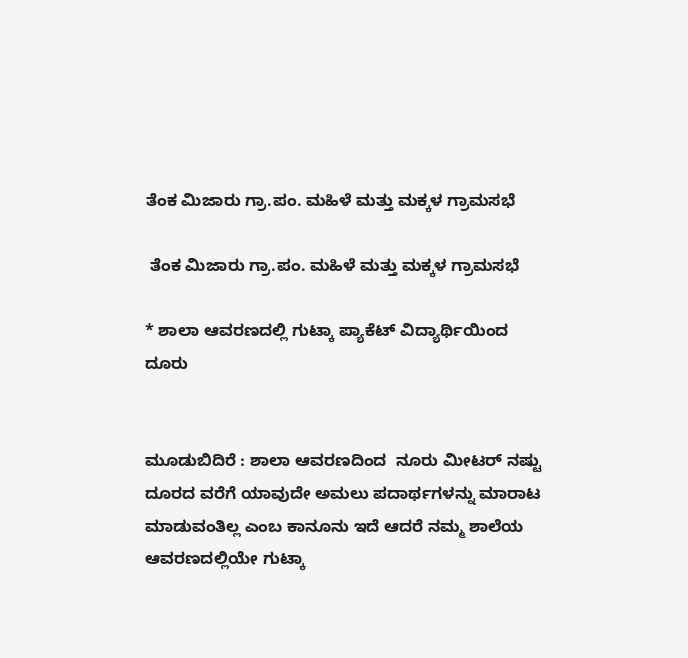ತೆಂಕ ಮಿಜಾರು ಗ್ರಾ.ಪಂ. ಮಹಿಳೆ ಮತ್ತು ಮಕ್ಕಳ ಗ್ರಾಮಸಭೆ

 ತೆಂಕ ಮಿಜಾರು ಗ್ರಾ.ಪಂ. ಮಹಿಳೆ ಮತ್ತು ಮಕ್ಕಳ ಗ್ರಾಮಸಭೆ

* ಶಾಲಾ ಆವರಣದಲ್ಲಿ ಗುಟ್ಕಾ ಪ್ಯಾಕೆಟ್ ವಿದ್ಯಾರ್ಥಿಯಿಂದ  ದೂರು


ಮೂಡುಬಿದಿರೆ : ಶಾಲಾ ಆವರಣದಿಂದ  ನೂರು ಮೀಟರ್ ನಷ್ಟು ದೂರದ ವರೆಗೆ ಯಾವುದೇ ಅಮಲು ಪದಾರ್ಥಗಳನ್ನು‌ ಮಾರಾಟ ಮಾಡುವಂತಿಲ್ಲ ಎಂಬ ಕಾನೂನು ಇದೆ ಆದರೆ ನಮ್ಮ ಶಾಲೆಯ ಆವರಣದಲ್ಲಿಯೇ ಗುಟ್ಕಾ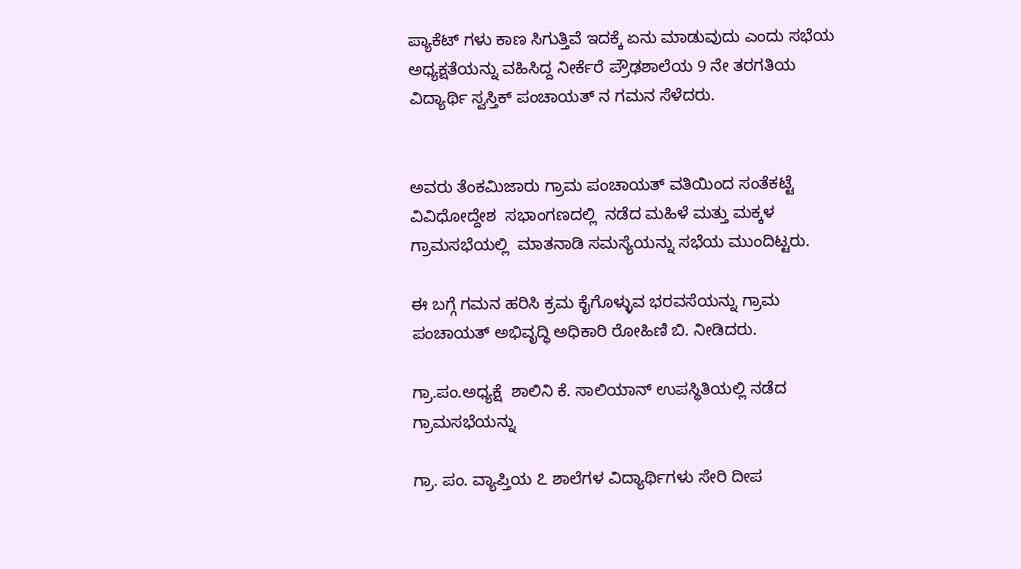ಪ್ಯಾಕೆಟ್ ಗಳು ಕಾಣ ಸಿಗುತ್ತಿವೆ ಇದಕ್ಕೆ ಏನು ಮಾಡುವುದು ಎಂದು ಸಭೆಯ ಅಧ್ಯಕ್ಷತೆಯನ್ನು ವಹಿಸಿದ್ದ ನೀರ್ಕೆರೆ ಪ್ರೌಢಶಾಲೆಯ 9 ನೇ ತರಗತಿಯ ವಿದ್ಯಾರ್ಥಿ ಸ್ವಸ್ತಿಕ್ ಪಂಚಾಯತ್ ನ ಗಮನ ಸೆಳೆದರು.


ಅವರು ತೆಂಕಮಿಜಾರು ಗ್ರಾಮ ಪಂಚಾಯತ್‌ ವತಿಯಿಂದ ಸಂತೆಕಟ್ಟೆ ವಿವಿಧೋದ್ದೇಶ  ಸಭಾಂಗಣದಲ್ಲಿ  ನಡೆದ ಮಹಿಳೆ ಮತ್ತು ಮಕ್ಕಳ ಗ್ರಾಮಸಭೆಯಲ್ಲಿ  ಮಾತನಾಡಿ ಸಮಸ್ಯೆಯನ್ನು ಸಭೆಯ ಮುಂದಿಟ್ಟರು.

ಈ ಬಗ್ಗೆ ಗಮನ ಹರಿಸಿ ಕ್ರಮ ಕೈಗೊಳ್ಳುವ ಭರವಸೆಯನ್ನು ಗ್ರಾಮ ಪಂಚಾಯತ್ ಅಭಿವೃದ್ಧಿ ಅಧಿಕಾರಿ ರೋಹಿಣಿ ಬಿ. ನೀಡಿದರು.

ಗ್ರಾ.ಪಂ.ಅಧ್ಯಕ್ಷೆ  ಶಾಲಿನಿ ಕೆ. ಸಾಲಿಯಾನ್ ಉಪಸ್ಥಿತಿಯಲ್ಲಿ ನಡೆದ ಗ್ರಾಮಸಭೆಯನ್ನು

ಗ್ರಾ. ಪಂ. ವ್ಯಾಪ್ತಿಯ ೭ ಶಾಲೆಗಳ ವಿದ್ಯಾರ್ಥಿಗಳು ಸೇರಿ ದೀಪ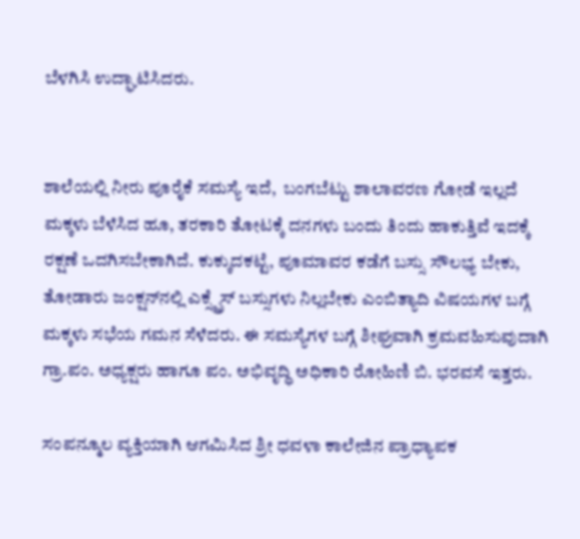ಬೆಳಗಿಸಿ ಉದ್ಘಾಟಿಸಿದರು.


ಶಾಲೆಯಲ್ಲಿ ನೀರು ಪೂರೈಕೆ ಸಮಸ್ಯೆ ಇದೆ,  ಬಂಗಬೆಟ್ಟು ಶಾಲಾವರಣ ಗೋಡೆ ಇಲ್ಲದೆ ಮಕ್ಕಳು ಬೆಳೆಸಿದ ಹೂ, ತರಕಾರಿ ತೋಟಕ್ಕೆ ದನಗಳು ಬಂದು ತಿಂದು ಹಾಕುತ್ತಿವೆ ಇದಕ್ಕೆ  ರಕ್ಷಣೆ ಒದಗಿಸಬೇಕಾಗಿದೆ. ಕುಕ್ಕುದಕಟ್ಟೆ, ಪೂಮಾವರ ಕಡೆಗೆ ಬಸ್ಸು ಸೌಲಭ್ಯ ಬೇಕು, ತೋಡಾರು ಜಂಕ್ಷನ್‌ನಲ್ಲಿ ಎಕ್ಸ್ಪ್ರೆಸ್ ಬಸ್ಸುಗಳು ನಿಲ್ಲಬೇಕು ಎಂಬಿತ್ಯಾದಿ ವಿಷಯಗಳ ಬಗ್ಗೆ ಮಕ್ಕಳು ಸಭೆಯ ಗಮನ ಸೆಳೆದರು. ಈ ಸಮಸ್ಯೆಗಳ ಬಗ್ಗೆ ಶೀಘ್ರವಾಗಿ ಕ್ರಮವಹಿಸುವುದಾಗಿ ಗ್ರಾ.ಪಂ. ಅಧ್ಯಕ್ಷರು ಹಾಗೂ ಪಂ. ಅಭಿವೃದ್ಧಿ ಅಧಿಕಾರಿ ರೋಹಿಣಿ ಬಿ. ಭರವಸೆ ಇತ್ತರು.

ಸಂಪನ್ಮೂಲ ವ್ಯಕ್ತಿಯಾಗಿ ಆಗಮಿಸಿದ ಶ್ರೀ ಧವಳಾ ಕಾಲೇಜಿನ ಪ್ರಾಧ್ಯಾಪಕ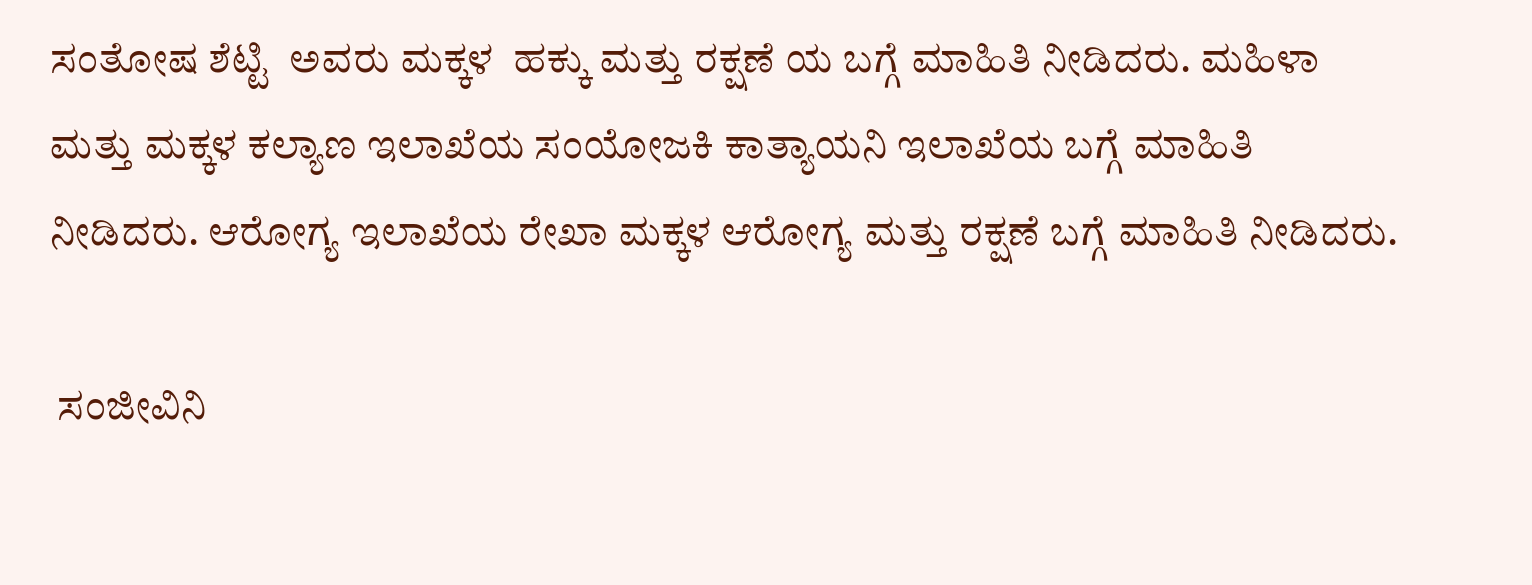ಸಂತೋಷ ಶೆಟ್ಟಿ  ಅವರು ಮಕ್ಕಳ  ಹಕ್ಕು ಮತ್ತು ರಕ್ಷಣೆ ಯ ಬಗ್ಗೆ ಮಾಹಿತಿ ನೀಡಿದರು. ಮಹಿಳಾ ಮತ್ತು ಮಕ್ಕಳ ಕಲ್ಯಾಣ ಇಲಾಖೆಯ ಸಂಯೋಜಕಿ ಕಾತ್ಯಾಯನಿ ಇಲಾಖೆಯ ಬಗ್ಗೆ ಮಾಹಿತಿ ನೀಡಿದರು. ಆರೋಗ್ಯ ಇಲಾಖೆಯ ರೇಖಾ ಮಕ್ಕಳ ಆರೋಗ್ಯ ಮತ್ತು ರಕ್ಷಣೆ ಬಗ್ಗೆ ಮಾಹಿತಿ ನೀಡಿದರು.

 ಸಂಜೀವಿನಿ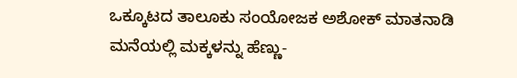ಒಕ್ಕೂಟದ ತಾಲೂಕು ಸಂಯೋಜಕ ಅಶೋಕ್ ಮಾತನಾಡಿ ಮನೆಯಲ್ಲಿ ಮಕ್ಕಳನ್ನು ಹೆಣ್ಣು-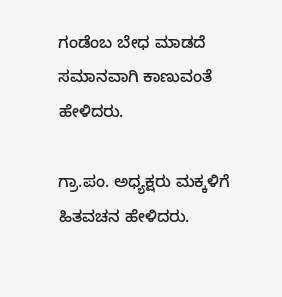ಗಂಡೆಂಬ ಬೇಧ ಮಾಡದೆ ಸಮಾನವಾಗಿ ಕಾಣುವಂತೆ ಹೇಳಿದರು.

ಗ್ರಾ.ಪಂ. ಅಧ್ಯಕ್ಷರು ಮಕ್ಕಳಿಗೆ ಹಿತವಚನ ಹೇಳಿದರು.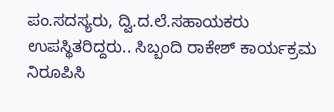ಪಂ.ಸದಸ್ಯರು, ದ್ವಿ.ದ.ಲೆ.ಸಹಾಯಕರು  ಉಪಸ್ಥಿತರಿದ್ದರು.. ಸಿಬ್ಬಂದಿ ರಾಕೇಶ್ ಕಾರ್ಯಕ್ರಮ ನಿರೂಪಿಸಿ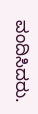ವಂದಿಸಿದರು.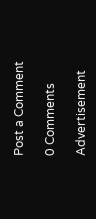Post a Comment

0 Comments

Advertisement